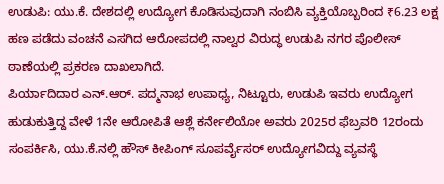ಉಡುಪಿ: ಯು.ಕೆ. ದೇಶದಲ್ಲಿ ಉದ್ಯೋಗ ಕೊಡಿಸುವುದಾಗಿ ನಂಬಿಸಿ ವ್ಯಕ್ತಿಯೊಬ್ಬರಿಂದ ₹6.23 ಲಕ್ಷ ಹಣ ಪಡೆದು ವಂಚನೆ ಎಸಗಿದ ಆರೋಪದಲ್ಲಿ ನಾಲ್ವರ ವಿರುದ್ಧ ಉಡುಪಿ ನಗರ ಪೊಲೀಸ್ ಠಾಣೆಯಲ್ಲಿ ಪ್ರಕರಣ ದಾಖಲಾಗಿದೆ.
ಪಿರ್ಯಾದಿದಾರ ಎನ್.ಆರ್. ಪದ್ಮನಾಭ ಉಪಾಧ್ಯ, ನಿಟ್ಟೂರು, ಉಡುಪಿ ಇವರು ಉದ್ಯೋಗ ಹುಡುಕುತ್ತಿದ್ದ ವೇಳೆ 1ನೇ ಆರೋಪಿತೆ ಆಶ್ಲೆ ಕರ್ನೇಲಿಯೋ ಅವರು 2025ರ ಫೆಬ್ರವರಿ 12ರಂದು ಸಂಪರ್ಕಿಸಿ, ಯು.ಕೆ.ನಲ್ಲಿ ಹೌಸ್ ಕೀಪಿಂಗ್ ಸೂಪರ್ವೈಸರ್ ಉದ್ಯೋಗವಿದ್ದು ವ್ಯವಸ್ಥೆ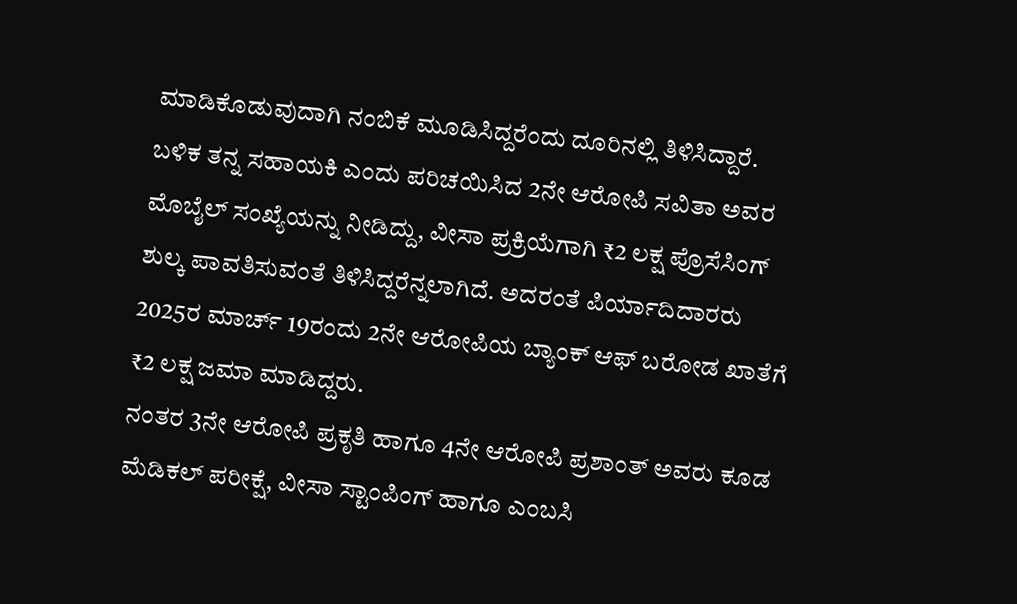ಮಾಡಿಕೊಡುವುದಾಗಿ ನಂಬಿಕೆ ಮೂಡಿಸಿದ್ದರೆಂದು ದೂರಿನಲ್ಲಿ ತಿಳಿಸಿದ್ದಾರೆ.
ಬಳಿಕ ತನ್ನ ಸಹಾಯಕಿ ಎಂದು ಪರಿಚಯಿಸಿದ 2ನೇ ಆರೋಪಿ ಸವಿತಾ ಅವರ ಮೊಬೈಲ್ ಸಂಖ್ಯೆಯನ್ನು ನೀಡಿದ್ದು, ವೀಸಾ ಪ್ರಕ್ರಿಯೆಗಾಗಿ ₹2 ಲಕ್ಷ ಪ್ರೊಸೆಸಿಂಗ್ ಶುಲ್ಕ ಪಾವತಿಸುವಂತೆ ತಿಳಿಸಿದ್ದರೆನ್ನಲಾಗಿದೆ. ಅದರಂತೆ ಪಿರ್ಯಾದಿದಾರರು 2025ರ ಮಾರ್ಚ್ 19ರಂದು 2ನೇ ಆರೋಪಿಯ ಬ್ಯಾಂಕ್ ಆಫ್ ಬರೋಡ ಖಾತೆಗೆ ₹2 ಲಕ್ಷ ಜಮಾ ಮಾಡಿದ್ದರು.
ನಂತರ 3ನೇ ಆರೋಪಿ ಪ್ರಕೃತಿ ಹಾಗೂ 4ನೇ ಆರೋಪಿ ಪ್ರಶಾಂತ್ ಅವರು ಕೂಡ ಮೆಡಿಕಲ್ ಪರೀಕ್ಷೆ, ವೀಸಾ ಸ್ಟಾಂಪಿಂಗ್ ಹಾಗೂ ಎಂಬಸಿ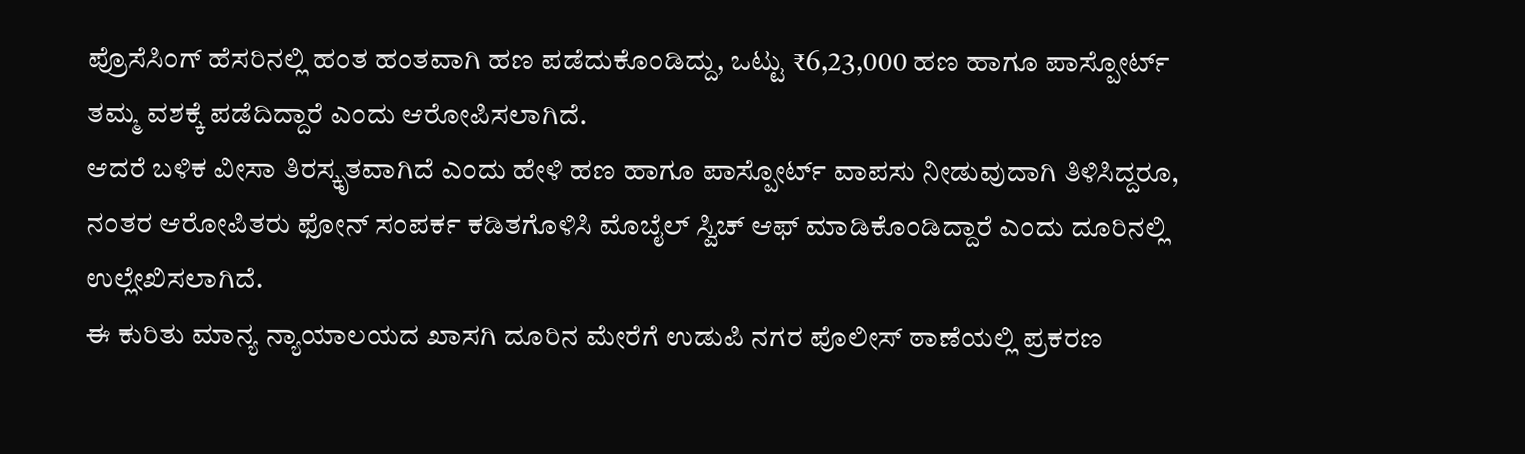ಪ್ರೊಸೆಸಿಂಗ್ ಹೆಸರಿನಲ್ಲಿ ಹಂತ ಹಂತವಾಗಿ ಹಣ ಪಡೆದುಕೊಂಡಿದ್ದು, ಒಟ್ಟು ₹6,23,000 ಹಣ ಹಾಗೂ ಪಾಸ್ಪೋರ್ಟ್ ತಮ್ಮ ವಶಕ್ಕೆ ಪಡೆದಿದ್ದಾರೆ ಎಂದು ಆರೋಪಿಸಲಾಗಿದೆ.
ಆದರೆ ಬಳಿಕ ವೀಸಾ ತಿರಸ್ಕೃತವಾಗಿದೆ ಎಂದು ಹೇಳಿ ಹಣ ಹಾಗೂ ಪಾಸ್ಪೋರ್ಟ್ ವಾಪಸು ನೀಡುವುದಾಗಿ ತಿಳಿಸಿದ್ದರೂ, ನಂತರ ಆರೋಪಿತರು ಫೋನ್ ಸಂಪರ್ಕ ಕಡಿತಗೊಳಿಸಿ ಮೊಬೈಲ್ ಸ್ವಿಚ್ ಆಫ್ ಮಾಡಿಕೊಂಡಿದ್ದಾರೆ ಎಂದು ದೂರಿನಲ್ಲಿ ಉಲ್ಲೇಖಿಸಲಾಗಿದೆ.
ಈ ಕುರಿತು ಮಾನ್ಯ ನ್ಯಾಯಾಲಯದ ಖಾಸಗಿ ದೂರಿನ ಮೇರೆಗೆ ಉಡುಪಿ ನಗರ ಪೊಲೀಸ್ ಠಾಣೆಯಲ್ಲಿ ಪ್ರಕರಣ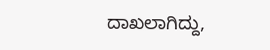ದಾಖಲಾಗಿದ್ದು,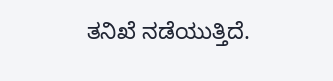ತನಿಖೆ ನಡೆಯುತ್ತಿದೆ.